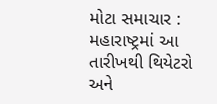મોટા સમાચાર : મહારાષ્ટ્રમાં આ તારીખથી થિયેટરો અને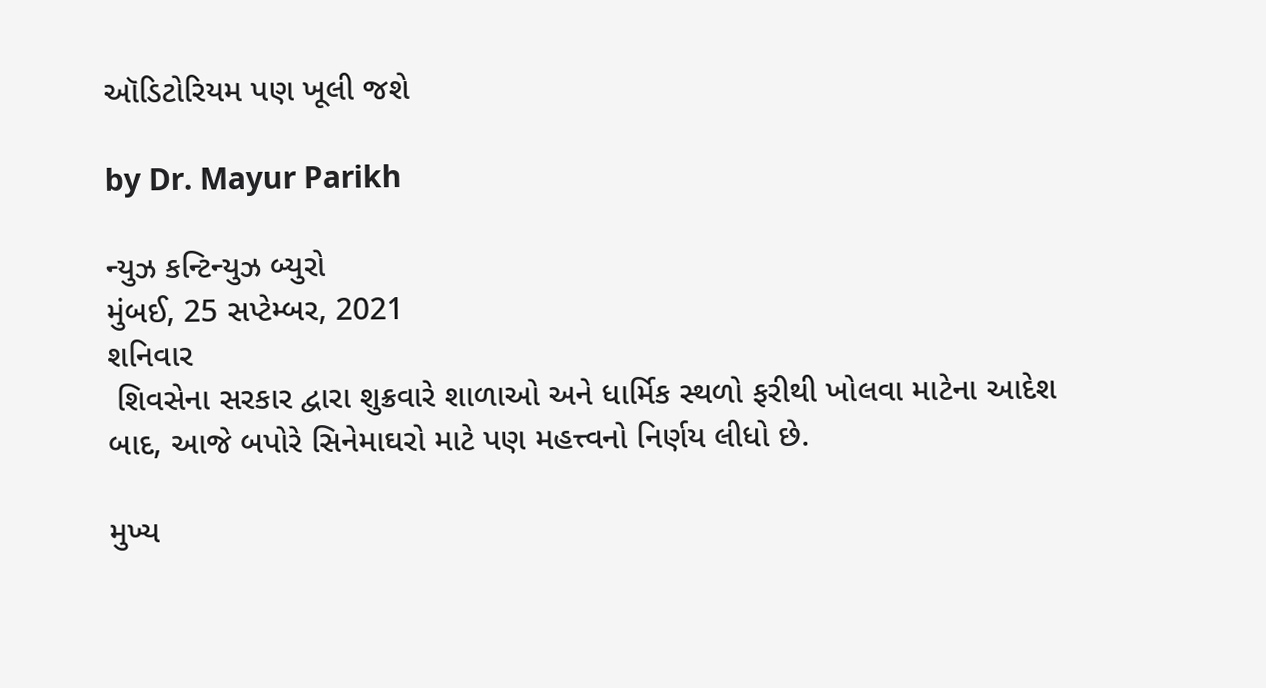ઑડિટોરિયમ પણ ખૂલી જશે

by Dr. Mayur Parikh

ન્યુઝ કન્ટિન્યુઝ બ્યુરો
મુંબઈ, 25 સપ્ટેમ્બર, 2021
શનિવાર
 શિવસેના સરકાર દ્વારા શુક્રવારે શાળાઓ અને ધાર્મિક સ્થળો ફરીથી ખોલવા માટેના આદેશ બાદ, આજે બપોરે સિનેમાઘરો માટે પણ મહત્ત્વનો નિર્ણય લીધો છે.

મુખ્ય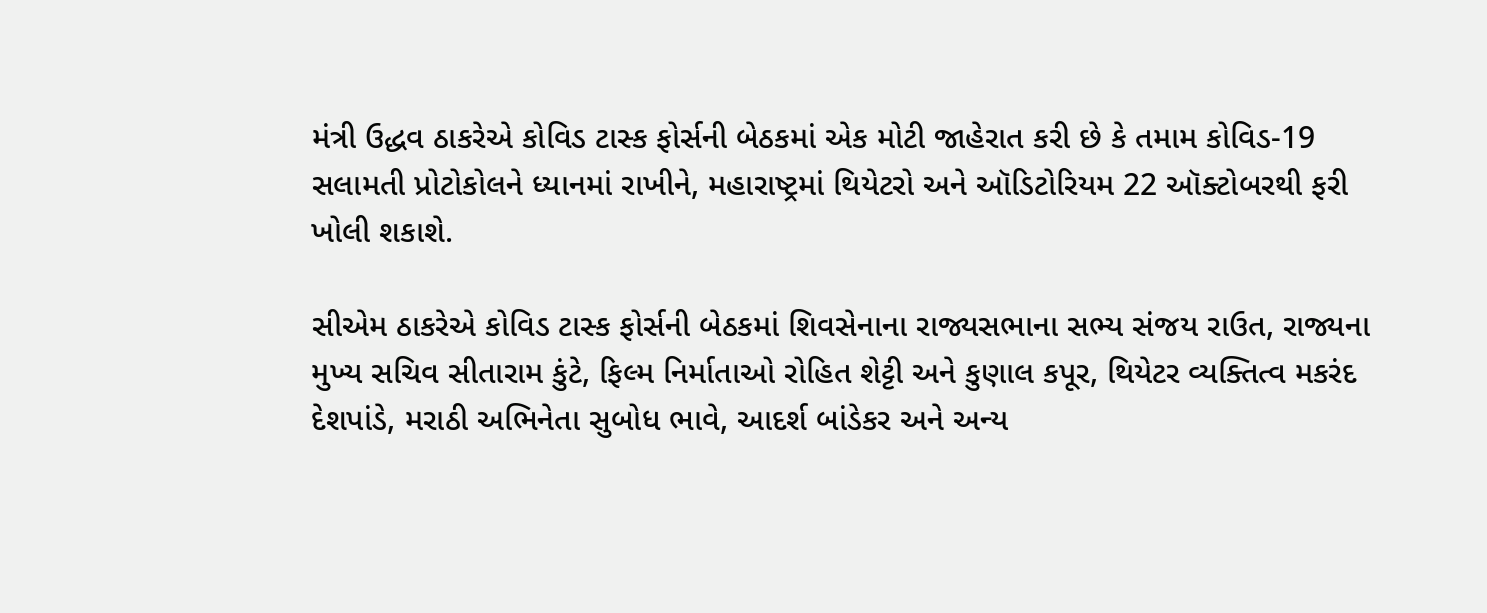મંત્રી ઉદ્ધવ ઠાકરેએ કોવિડ ટાસ્ક ફોર્સની બેઠકમાં એક મોટી જાહેરાત કરી છે કે તમામ કોવિડ-19 સલામતી પ્રોટોકોલને ધ્યાનમાં રાખીને, મહારાષ્ટ્રમાં થિયેટરો અને ઑડિટોરિયમ 22 ઑક્ટોબરથી ફરી ખોલી શકાશે.

સીએમ ઠાકરેએ કોવિડ ટાસ્ક ફોર્સની બેઠકમાં શિવસેનાના રાજ્યસભાના સભ્ય સંજય રાઉત, રાજ્યના મુખ્ય સચિવ સીતારામ કુંટે, ફિલ્મ નિર્માતાઓ રોહિત શેટ્ટી અને કુણાલ કપૂર, થિયેટર વ્યક્તિત્વ મકરંદ દેશપાંડે, મરાઠી અભિનેતા સુબોધ ભાવે, આદર્શ બાંડેકર અને અન્ય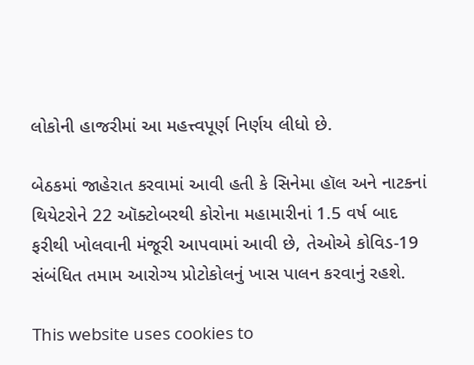લોકોની હાજરીમાં આ મહત્ત્વપૂર્ણ નિર્ણય લીધો છે.

બેઠકમાં જાહેરાત કરવામાં આવી હતી કે સિનેમા હૉલ અને નાટકનાં થિયેટરોને 22 ઑક્ટોબરથી કોરોના મહામારીનાં 1.5 વર્ષ બાદ ફરીથી ખોલવાની મંજૂરી આપવામાં આવી છે, તેઓએ કોવિડ-19 સંબંધિત તમામ આરોગ્ય પ્રોટોકોલનું ખાસ પાલન કરવાનું રહશે.

This website uses cookies to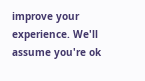improve your experience. We'll assume you're ok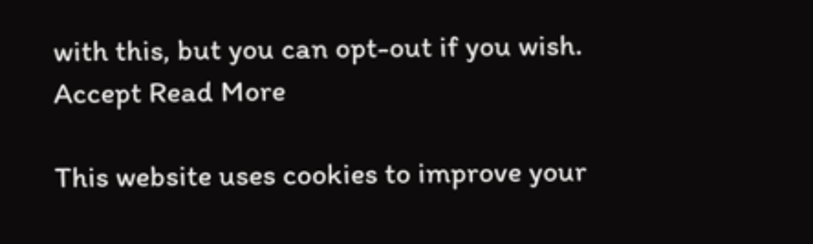with this, but you can opt-out if you wish. Accept Read More

This website uses cookies to improve your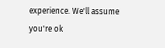experience. We'll assume you're ok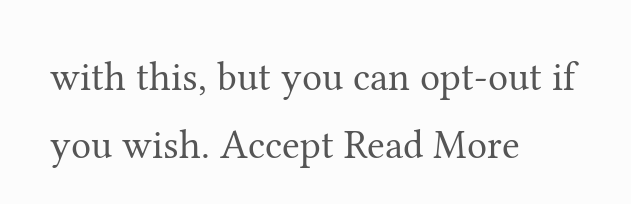with this, but you can opt-out if you wish. Accept Read More